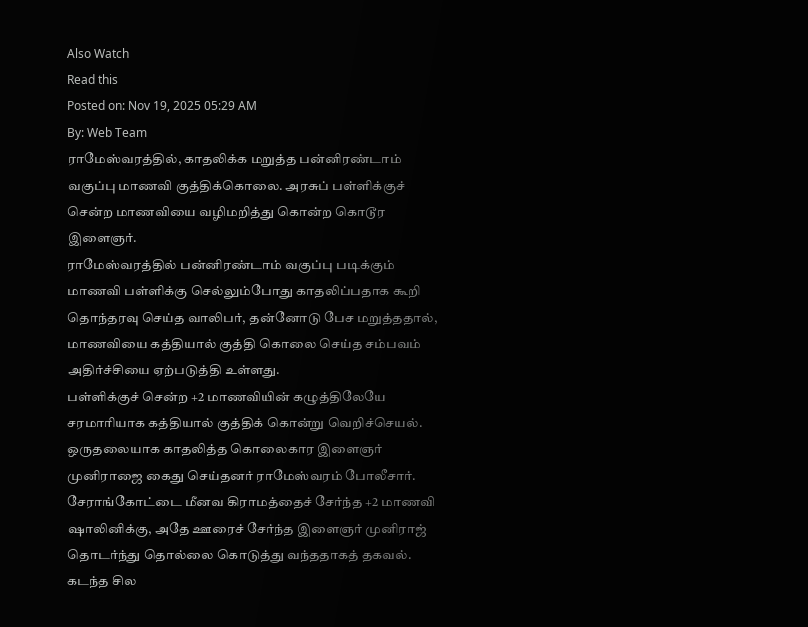Also Watch
Read this
Posted on: Nov 19, 2025 05:29 AM
By: Web Team
ராமேஸ்வரத்தில், காதலிக்க மறுத்த பன்னிரண்டாம் வகுப்பு மாணவி குத்திக்கொலை. அரசுப் பள்ளிக்குச் சென்ற மாணவியை வழிமறித்து கொன்ற கொடூர இளைஞர்.
ராமேஸ்வரத்தில் பன்னிரண்டாம் வகுப்பு படிக்கும் மாணவி பள்ளிக்கு செல்லும்போது காதலிப்பதாக கூறி தொந்தரவு செய்த வாலிபர், தன்னோடு பேச மறுத்ததால், மாணவியை கத்தியால் குத்தி கொலை செய்த சம்பவம் அதிர்ச்சியை ஏற்படுத்தி உள்ளது.
பள்ளிக்குச் சென்ற +2 மாணவியின் கழுத்திலேயே சரமாரியாக கத்தியால் குத்திக் கொன்று வெறிச்செயல்.
ஒருதலையாக காதலித்த கொலைகார இளைஞர் முனிராஜை கைது செய்தனர் ராமேஸ்வரம் போலீசார்.
சேராங்கோட்டை மீனவ கிராமத்தைச் சேர்ந்த +2 மாணவி ஷாலினிக்கு, அதே ஊரைச் சேர்ந்த இளைஞர் முனிராஜ் தொடர்ந்து தொல்லை கொடுத்து வந்ததாகத் தகவல்.
கடந்த சில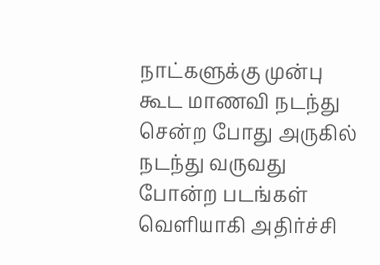நாட்களுக்கு முன்பு கூட மாணவி நடந்து சென்ற போது அருகில் நடந்து வருவது போன்ற படங்கள் வெளியாகி அதிர்ச்சி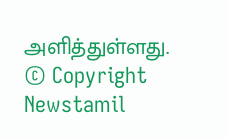அளித்துள்ளது.
© Copyright Newstamil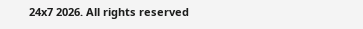24x7 2026. All rights reserved